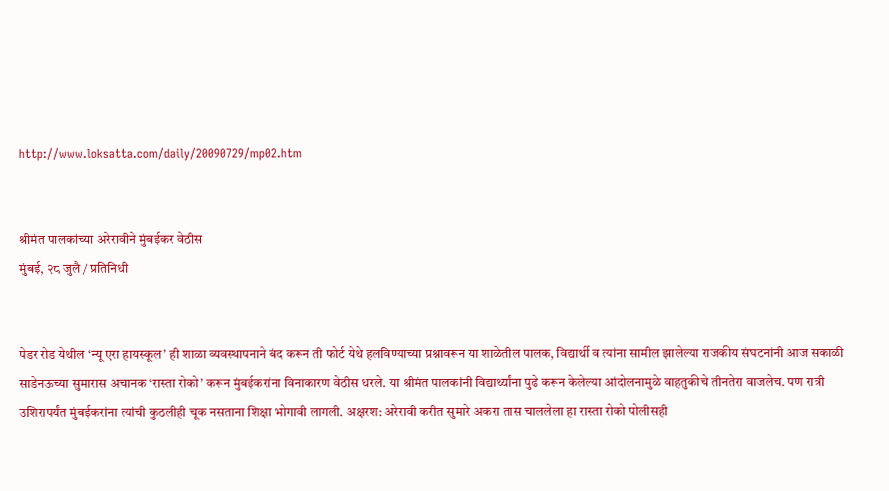http://www.loksatta.com/daily/20090729/mp02.htm


श्रीमंत पालकांच्या अरेरावीने मुंबईकर वेठीस
मुंबई, २८ जुलै / प्रतिनिधी


पेडर रोड येथील ‘न्यू एरा हायस्कूल’ ही शाळा व्यवस्थापनाने बंद करून ती फोर्ट येथे हलविण्याच्या प्रश्नावरून या शाळेतील पालक, विद्यार्थी व त्यांना सामील झालेल्या राजकीय संघटनांनी आज सकाळी साडेनऊच्या सुमारास अचानक ‘रास्ता रोको’ करून मुंबईकरांना विनाकारण वेठीस धरले. या श्रीमंत पालकांनी विद्यार्थ्यांना पुढे करून केलेल्या आंदोलनामुळे वाहतुकीचे तीनतेरा वाजलेच. पण रात्री उशिरापर्यंत मुंबईकरांना त्यांची कुठलीही चूक नसताना शिक्षा भोगावी लागली. अक्षरश: अरेरावी करीत सुमारे अकरा तास चाललेला हा रास्ता रोको पोलीसही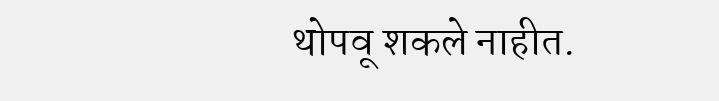थोपवू शकले नाहीत.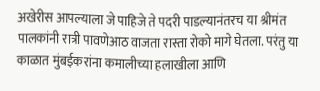अखेरीस आपल्याला जे पाहिजे ते पदरी पाडल्यानंतरच या श्रीमंत पालकांनी रात्री पावणेआठ वाजता रास्ता रोको मागे घेतला. परंतु या काळात मुंबईकरांना कमालीच्या हलाखीला आणि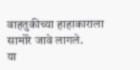वाहतुकीच्या हाहाकाराला सामोरे जावे लागले.
या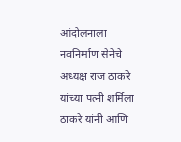आंदोलनाला नवनिर्माण सेनेचे अध्यक्ष राज ठाकरे यांच्या पत्नी शर्मिला ठाकरे यांनी आणि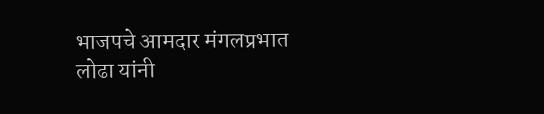भाजपचे आमदार मंगलप्रभात लोढा यांनी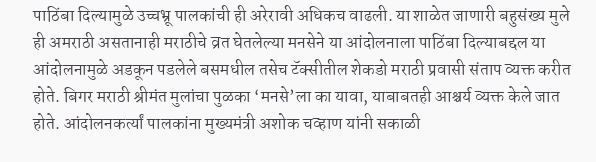पाठिंबा दिल्यामुळे उच्चभ्रू पालकांची ही अरेरावी अधिकच वाढली. या शाळेत जाणारी बहुसंख्य मुले ही अमराठी असतानाही मराठीचे व्रत घेतलेल्या मनसेने या आंदोलनाला पाठिंबा दिल्याबद्दल या आंदोलनामुळे अडकून पडलेले बसमधील तसेच टॅक्सीतील शेकडो मराठी प्रवासी संताप व्यक्त करीत होते. बिगर मराठी श्रीमंत मुलांचा पुळका ‘मनसे’ला का यावा, याबाबतही आश्चर्य व्यक्त केले जात होते. आंदोलनकर्त्यां पालकांना मुख्यमंत्री अशोक चव्हाण यांनी सकाळी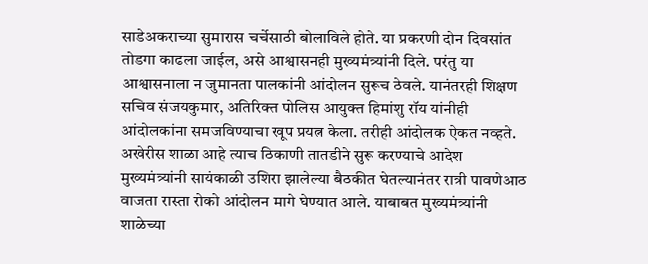साडेअकराच्या सुमारास चर्चेसाठी बोलाविले होते. या प्रकरणी दोन दिवसांत तोडगा काढला जाईल, असे आश्वासनही मुख्यमंत्र्यांनी दिले. परंतु या आश्वासनाला न जुमानता पालकांनी आंदोलन सुरूच ठेवले. यानंतरही शिक्षण सचिव संजयकुमार, अतिरिक्त पोलिस आयुक्त हिमांशु रॉय यांनीही आंदोलकांना समजविण्याचा खूप प्रयत्न केला. तरीही आंदोलक ऐकत नव्हते. अखेरीस शाळा आहे त्याच ठिकाणी तातडीने सुरू करण्याचे आदेश मुख्यमंत्र्यांनी सायंकाळी उशिरा झालेल्या बैठकीत घेतल्यानंतर रात्री पावणेआठ वाजता रास्ता रोको आंदोलन मागे घेण्यात आले. याबाबत मुख्यमंत्र्यांनी शाळेच्या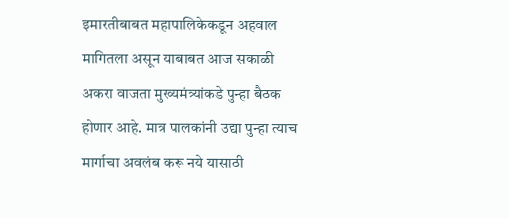इमारतीबाबत महापालिकेकडून अहवाल मागितला असून याबाबत आज सकाळी अकरा वाजता मुख्यमंत्र्यांकडे पुन्हा बैठक होणार आहे. मात्र पालकांनी उद्या पुन्हा त्याच मार्गाचा अवलंब करू नये यासाठी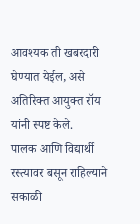आवश्यक ती खबरदारी घेण्यात येईल, असे अतिरिक्त आयुक्त रॉय यांनी स्पष्ट केले.
पालक आणि विद्यार्थी रस्त्यावर बसून राहिल्याने सकाळी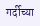गर्दीच्या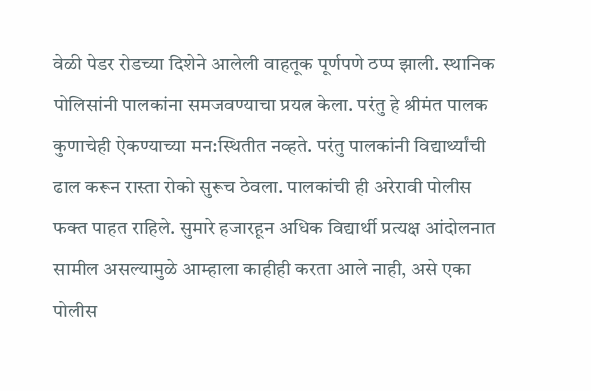वेळी पेडर रोडच्या दिशेने आलेली वाहतूक पूर्णपणे ठप्प झाली. स्थानिक पोलिसांनी पालकांना समजवण्याचा प्रयत्न केला. परंतु हे श्रीमंत पालक कुणाचेही ऐकण्याच्या मन:स्थितीत नव्हते. परंतु पालकांनी विद्यार्थ्यांची ढाल करून रास्ता रोको सुरूच ठेवला. पालकांची ही अरेरावी पोलीस फक्त पाहत राहिले. सुमारे हजारहून अधिक विद्यार्थी प्रत्यक्ष आंदोलनात सामील असल्यामुळे आम्हाला काहीही करता आले नाही, असे एका पोलीस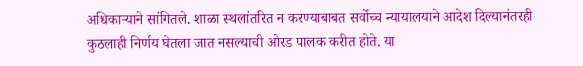अधिकाऱ्याने सांगितले. शाळा स्थलांतरित न करण्याबाबत सर्वोच्च न्यायालयाने आदेश दिल्यानंतरही कुठलाही निर्णय घेतला जात नसल्याची ओरड पालक करीत होते. या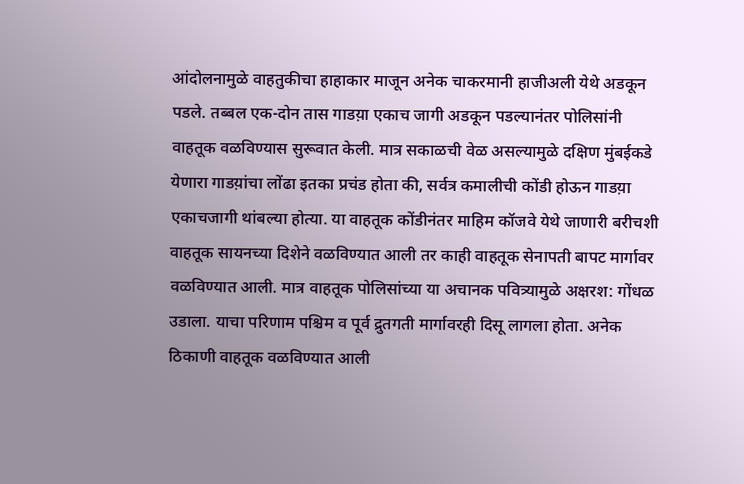आंदोलनामुळे वाहतुकीचा हाहाकार माजून अनेक चाकरमानी हाजीअली येथे अडकून पडले. तब्बल एक-दोन तास गाडय़ा एकाच जागी अडकून पडल्यानंतर पोलिसांनी वाहतूक वळविण्यास सुरूवात केली. मात्र सकाळची वेळ असल्यामुळे दक्षिण मुंबईकडे येणारा गाडय़ांचा लोंढा इतका प्रचंड होता की, सर्वत्र कमालीची कोंडी होऊन गाडय़ा एकाचजागी थांबल्या होत्या. या वाहतूक कोंडीनंतर माहिम कॉजवे येथे जाणारी बरीचशी वाहतूक सायनच्या दिशेने वळविण्यात आली तर काही वाहतूक सेनापती बापट मार्गावर वळविण्यात आली. मात्र वाहतूक पोलिसांच्या या अचानक पवित्र्यामुळे अक्षरश: गोंधळ उडाला. याचा परिणाम पश्चिम व पूर्व द्रुतगती मार्गावरही दिसू लागला होता. अनेक ठिकाणी वाहतूक वळविण्यात आली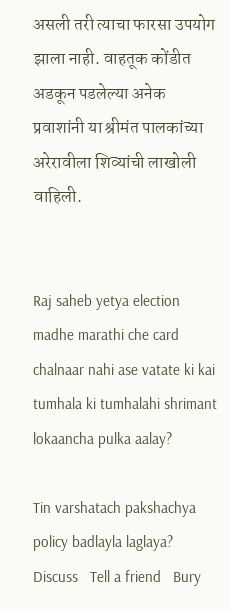असली तरी त्याचा फारसा उपयोग झाला नाही. वाहतूक कोंडीत अडकून पडलेल्या अनेक प्रवाशांनी या श्रीमंत पालकांच्या अरेरावीला शिव्यांची लाखोली वाहिली.


Raj saheb yetya election madhe marathi che card chalnaar nahi ase vatate ki kai tumhala ki tumhalahi shrimant lokaancha pulka aalay?

Tin varshatach pakshachya policy badlayla laglaya?
Discuss   Tell a friend   Bury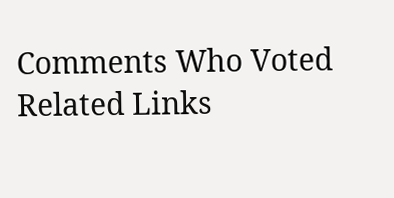Comments Who Voted Related Links